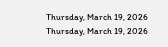Thursday, March 19, 2026
Thursday, March 19, 2026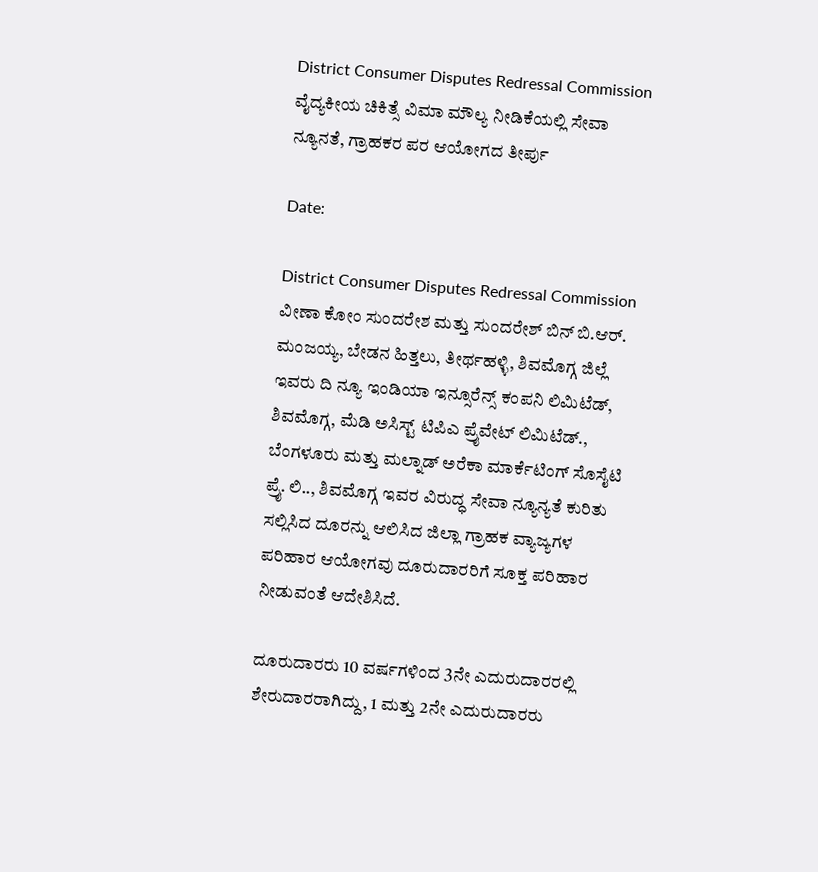District Consumer Disputes Redressal Commission ವೈದ್ಯಕೀಯ ಚಿಕಿತ್ಸೆ ವಿಮಾ ಮೌಲ್ಯ ನೀಡಿಕೆಯಲ್ಲಿ ಸೇವಾ ನ್ಯೂನತೆ, ಗ್ರಾಹಕರ ಪರ ಆಯೋಗದ ತೀರ್ಪು

Date:

District Consumer Disputes Redressal Commission ವೀಣಾ ಕೋಂ ಸುಂದರೇಶ ಮತ್ತು ಸುಂದರೇಶ್ ಬಿನ್ ಬಿ.ಆರ್. ಮಂಜಯ್ಯ, ಬೇಡನ ಹಿತ್ತಲು, ತೀರ್ಥಹಳ್ಳಿ, ಶಿವಮೊಗ್ಗ ಜಿಲ್ಲೆ ಇವರು ದಿ ನ್ಯೂ ಇಂಡಿಯಾ ಇನ್ಸೂರೆನ್ಸ್ ಕಂಪನಿ ಲಿಮಿಟೆಡ್, ಶಿವಮೊಗ್ಗ, ಮೆಡಿ ಅಸಿಸ್ಟ್ ಟಿಪಿಎ ಪ್ರೈವೇಟ್ ಲಿಮಿಟೆಡ್., ಬೆಂಗಳೂರು ಮತ್ತು ಮಲ್ನಾಡ್ ಅರೆಕಾ ಮಾರ್ಕೆಟಿಂಗ್ ಸೊಸೈಟಿ ಪ್ರೈ. ಲಿ.., ಶಿವಮೊಗ್ಗ ಇವರ ವಿರುದ್ಧ ಸೇವಾ ನ್ಯೂನ್ಯತೆ ಕುರಿತು ಸಲ್ಲಿಸಿದ ದೂರನ್ನು ಆಲಿಸಿದ ಜಿಲ್ಲಾ ಗ್ರಾಹಕ ವ್ಯಾಜ್ಯಗಳ ಪರಿಹಾರ ಆಯೋಗವು ದೂರುದಾರರಿಗೆ ಸೂಕ್ತ ಪರಿಹಾರ ನೀಡುವಂತೆ ಆದೇಶಿಸಿದೆ.

ದೂರುದಾರರು 10 ವರ್ಷಗಳಿಂದ 3ನೇ ಎದುರುದಾರರಲ್ಲಿ ಶೇರುದಾರರಾಗಿದ್ದು, 1 ಮತ್ತು 2ನೇ ಎದುರುದಾರರು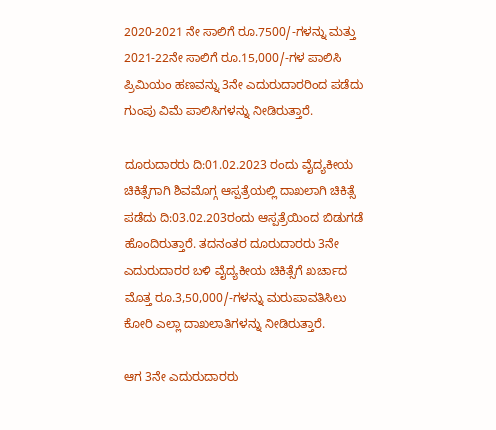2020-2021 ನೇ ಸಾಲಿಗೆ ರೂ.7500/-ಗಳನ್ನು ಮತ್ತು 2021-22ನೇ ಸಾಲಿಗೆ ರೂ.15,000/-ಗಳ ಪಾಲಿಸಿ ಪ್ರಿಮಿಯಂ ಹಣವನ್ನು 3ನೇ ಎದುರುದಾರರಿಂದ ಪಡೆದು ಗುಂಪು ವಿಮೆ ಪಾಲಿಸಿಗಳನ್ನು ನೀಡಿರುತ್ತಾರೆ.

ದೂರುದಾರರು ದಿ:01.02.2023 ರಂದು ವೈದ್ಯಕೀಯ ಚಿಕಿತ್ಸೆಗಾಗಿ ಶಿವಮೊಗ್ಗ ಆಸ್ಪತ್ರೆಯಲ್ಲಿ ದಾಖಲಾಗಿ ಚಿಕಿತ್ಸೆ ಪಡೆದು ದಿ:03.02.203ರಂದು ಆಸ್ಪತ್ರೆಯಿಂದ ಬಿಡುಗಡೆ ಹೊಂದಿರುತ್ತಾರೆ. ತದನಂತರ ದೂರುದಾರರು 3ನೇ ಎದುರುದಾರರ ಬಳಿ ವೈದ್ಯಕೀಯ ಚಿಕಿತ್ಸೆಗೆ ಖರ್ಚಾದ ಮೊತ್ತ ರೂ.3,50,000/-ಗಳನ್ನು ಮರುಪಾವತಿಸಿಲು ಕೋರಿ ಎಲ್ಲಾ ದಾಖಲಾತಿಗಳನ್ನು ನೀಡಿರುತ್ತಾರೆ.

ಆಗ 3ನೇ ಎದುರುದಾರರು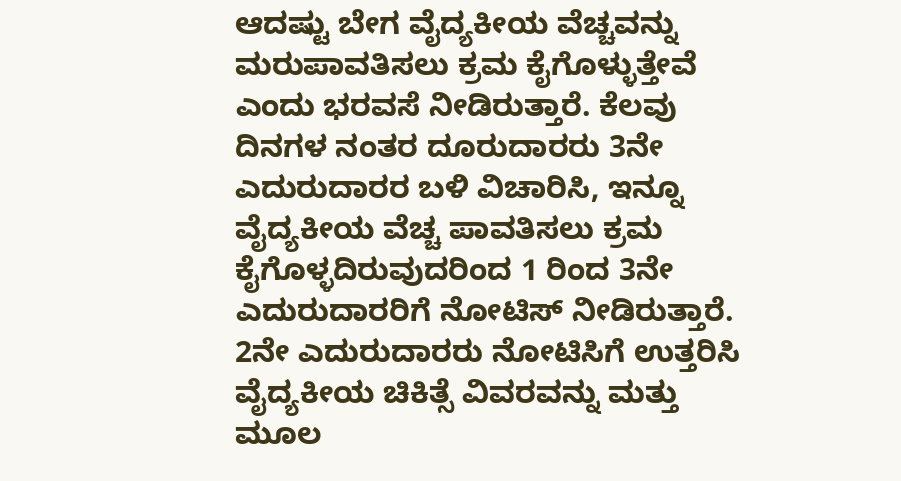ಆದಷ್ಟು ಬೇಗ ವೈದ್ಯಕೀಯ ವೆಚ್ಚವನ್ನು ಮರುಪಾವತಿಸಲು ಕ್ರಮ ಕೈಗೊಳ್ಳುತ್ತೇವೆ ಎಂದು ಭರವಸೆ ನೀಡಿರುತ್ತಾರೆ. ಕೆಲವು ದಿನಗಳ ನಂತರ ದೂರುದಾರರು 3ನೇ ಎದುರುದಾರರ ಬಳಿ ವಿಚಾರಿಸಿ, ಇನ್ನೂ ವೈದ್ಯಕೀಯ ವೆಚ್ಚ ಪಾವತಿಸಲು ಕ್ರಮ ಕೈಗೊಳ್ಳದಿರುವುದರಿಂದ 1 ರಿಂದ 3ನೇ ಎದುರುದಾರರಿಗೆ ನೋಟಿಸ್ ನೀಡಿರುತ್ತಾರೆ. 2ನೇ ಎದುರುದಾರರು ನೋಟಿಸಿಗೆ ಉತ್ತರಿಸಿ ವೈದ್ಯಕೀಯ ಚಿಕಿತ್ಸೆ ವಿವರವನ್ನು ಮತ್ತು ಮೂಲ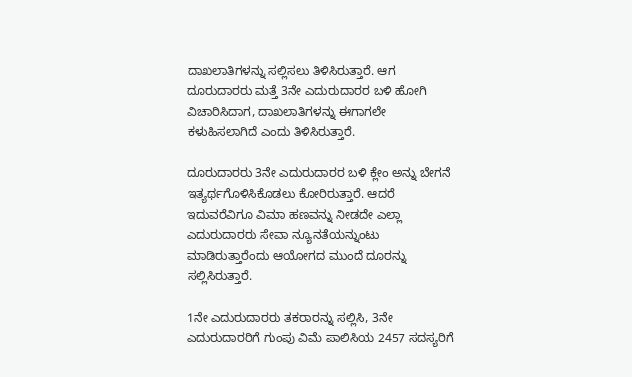ದಾಖಲಾತಿಗಳನ್ನು ಸಲ್ಲಿಸಲು ತಿಳಿಸಿರುತ್ತಾರೆ. ಆಗ ದೂರುದಾರರು ಮತ್ತೆ 3ನೇ ಎದುರುದಾರರ ಬಳಿ ಹೋಗಿ ವಿಚಾರಿಸಿದಾಗ, ದಾಖಲಾತಿಗಳನ್ನು ಈಗಾಗಲೇ ಕಳುಹಿಸಲಾಗಿದೆ ಎಂದು ತಿಳಿಸಿರುತ್ತಾರೆ.

ದೂರುದಾರರು 3ನೇ ಎದುರುದಾರರ ಬಳಿ ಕ್ಲೇಂ ಅನ್ನು ಬೇಗನೆ ಇತ್ಯರ್ಥಗೊಳಿಸಿಕೊಡಲು ಕೋರಿರುತ್ತಾರೆ. ಆದರೆ ಇದುವರೆವಿಗೂ ವಿಮಾ ಹಣವನ್ನು ನೀಡದೇ ಎಲ್ಲಾ ಎದುರುದಾರರು ಸೇವಾ ನ್ಯೂನತೆಯನ್ನುಂಟು ಮಾಡಿರುತ್ತಾರೆಂದು ಆಯೋಗದ ಮುಂದೆ ದೂರನ್ನು ಸಲ್ಲಿಸಿರುತ್ತಾರೆ.

1ನೇ ಎದುರುದಾರರು ತಕರಾರನ್ನು ಸಲ್ಲಿಸಿ, 3ನೇ ಎದುರುದಾರರಿಗೆ ಗುಂಪು ವಿಮೆ ಪಾಲಿಸಿಯ 2457 ಸದಸ್ಯರಿಗೆ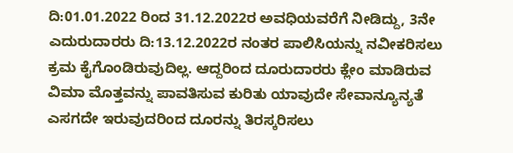ದಿ:01.01.2022 ರಿಂದ 31.12.2022ರ ಅವಧಿಯವರೆಗೆ ನೀಡಿದ್ದು, 3ನೇ ಎದುರುದಾರರು ದಿ:13.12.2022ರ ನಂತರ ಪಾಲಿಸಿಯನ್ನು ನವೀಕರಿಸಲು ಕ್ರಮ ಕೈಗೊಂಡಿರುವುದಿಲ್ಲ. ಆದ್ದರಿಂದ ದೂರುದಾರರು ಕ್ಲೇಂ ಮಾಡಿರುವ ವಿಮಾ ಮೊತ್ತವನ್ನು ಪಾವತಿಸುವ ಕುರಿತು ಯಾವುದೇ ಸೇವಾನ್ಯೂನ್ಯತೆ ಎಸಗದೇ ಇರುವುದರಿಂದ ದೂರನ್ನು ತಿರಸ್ಕರಿಸಲು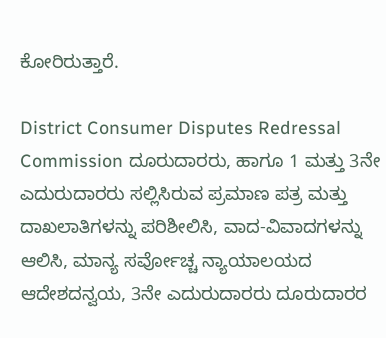ಕೋರಿರುತ್ತಾರೆ.

District Consumer Disputes Redressal Commission ದೂರುದಾರರು, ಹಾಗೂ 1 ಮತ್ತು 3ನೇ ಎದುರುದಾರರು ಸಲ್ಲಿಸಿರುವ ಪ್ರಮಾಣ ಪತ್ರ ಮತ್ತು ದಾಖಲಾತಿಗಳನ್ನು ಪರಿಶೀಲಿಸಿ, ವಾದ-ವಿವಾದಗಳನ್ನು ಆಲಿಸಿ, ಮಾನ್ಯ ಸರ್ವೋಚ್ಚ ನ್ಯಾಯಾಲಯದ ಆದೇಶದನ್ವಯ, 3ನೇ ಎದುರುದಾರರು ದೂರುದಾರರ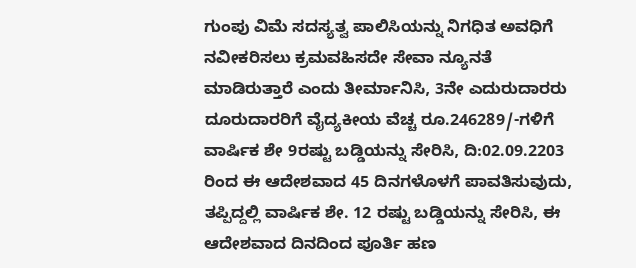ಗುಂಪು ವಿಮೆ ಸದಸ್ಯತ್ವ ಪಾಲಿಸಿಯನ್ನು ನಿಗಧಿತ ಅವಧಿಗೆ ನವೀಕರಿಸಲು ಕ್ರಮವಹಿಸದೇ ಸೇವಾ ನ್ಯೂನತೆ ಮಾಡಿರುತ್ತಾರೆ ಎಂದು ತೀರ್ಮಾನಿಸಿ, 3ನೇ ಎದುರುದಾರರು ದೂರುದಾರರಿಗೆ ವೈದ್ಯಕೀಯ ವೆಚ್ಚ ರೂ.246289/-ಗಳಿಗೆ ವಾರ್ಷಿಕ ಶೇ 9ರಷ್ಟು ಬಡ್ಡಿಯನ್ನು ಸೇರಿಸಿ, ದಿ:02.09.2203 ರಿಂದ ಈ ಆದೇಶವಾದ 45 ದಿನಗಳೊಳಗೆ ಪಾವತಿಸುವುದು, ತಪ್ಪಿದ್ದಲ್ಲಿ ವಾರ್ಷಿಕ ಶೇ. 12 ರಷ್ಟು ಬಡ್ಡಿಯನ್ನು ಸೇರಿಸಿ, ಈ ಆದೇಶವಾದ ದಿನದಿಂದ ಪೂರ್ತಿ ಹಣ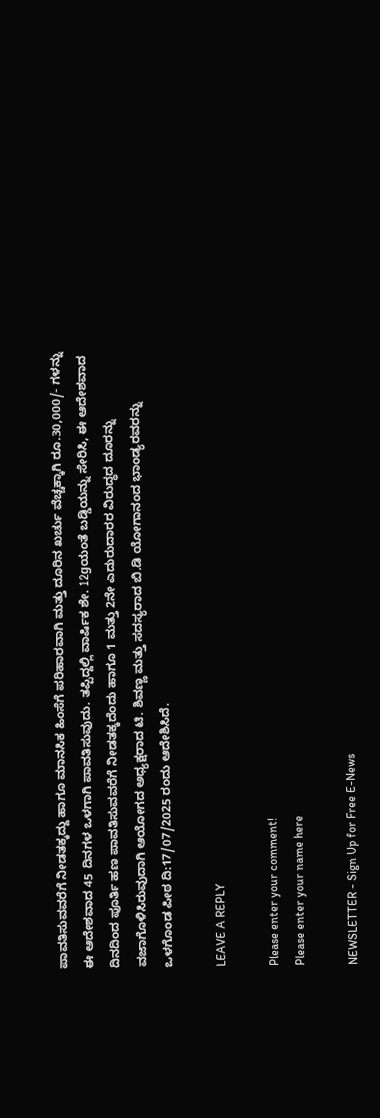ಪಾವತಿಸುವವರೆಗೆ ನೀಡತಕ್ಕದ್ದು ಹಾಗೂ ಮಾನಸಿಕ ಹಿಂಸೆಗೆ ಪರಿಹಾರವಾಗಿ ಮತ್ತು ದೂರಿನ ಖರ್ಚು ವೆಚ್ಚಕ್ಕಾಗಿ ರೂ.30,000/- ಗಳನ್ನು ಈ ಆದೇಶವಾದ 45 ದಿನಗಳ ಒಳಗಾಗಿ ಪಾವತಿಸುವುದು. ತಪ್ಪಿದ್ದಲ್ಲಿ ವಾರ್ಷಿಕ ಶೇ. 12gಯಂತೆ ಬಡ್ಡಿಯನ್ನು ಸೇರಿಸಿ, ಈ ಆದೇಶವಾದ ದಿನದಿಂದ ಪೂರ್ತಿ ಹಣ ಪಾವತಿಸುವವರೆಗೆ ನೀಡತಕ್ಕದೆಂದು ಹಾಗೂ 1 ಮತ್ತು 2ನೇ ಎದುರುದಾರರ ವಿರುದ್ಧದ ದೂರನ್ನು ವಜಾಗೊಳಿಸಿರುವುದಾಗಿ ಆಯೋಗದ ಅಧ್ಯಕ್ಷರಾದ ಟಿ. ಶಿವಣ್ಣ ಮತ್ತು ಸದಸ್ಯರಾದ ಬಿ.ಡಿ ಯೋಗಾನಂದ ಭಾಂಡ್ಯರವರನ್ನು ಒಳಗೊಂಡ ಪೀಠ ದಿ:17/07/2025 ರಂದು ಆದೇಶಿಸಿದೆ.

LEAVE A REPLY

Please enter your comment!
Please enter your name here

NEWSLETTER - Sign Up for Free E-News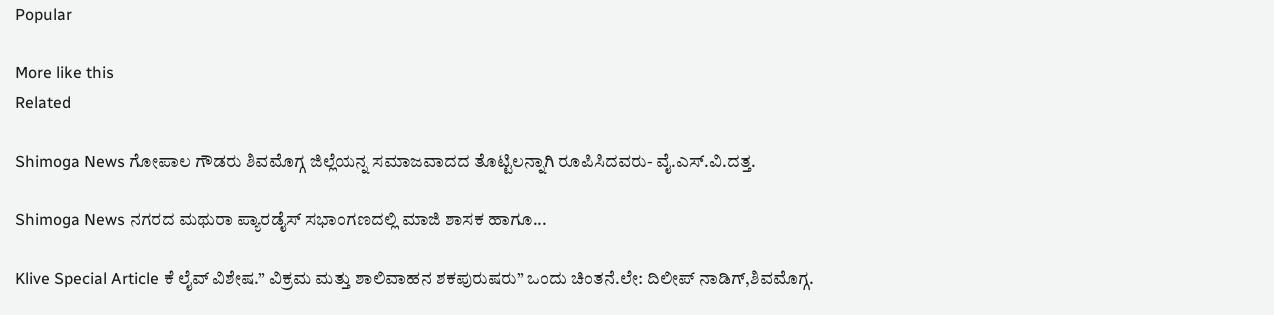Popular

More like this
Related

Shimoga News ಗೋಪಾಲ ಗೌಡರು ಶಿವಮೊಗ್ಗ ಜಿಲ್ಲೆಯನ್ನ ಸಮಾಜವಾದದ ತೊಟ್ಟಿಲನ್ನಾಗಿ ರೂಪಿಸಿದವರು- ವೈ.ಎಸ್.ವಿ.ದತ್ತ.

Shimoga News ನಗರದ ಮಥುರಾ ಪ್ಯಾರಡೈಸ್ ಸಭಾಂಗಣದಲ್ಲಿ ಮಾಜಿ ಶಾಸಕ ಹಾಗೂ...

Klive Special Article ಕೆ ಲೈವ್ ವಿಶೇಷ.” ವಿಕ್ರಮ ಮತ್ತು ಶಾಲಿವಾಹನ ಶಕಪುರುಷರು” ಒಂದು ಚಿಂತನೆ.ಲೇ: ದಿಲೀಪ್ ನಾಡಿಗ್,ಶಿವಮೊಗ್ಗ.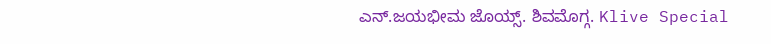ಎನ್.ಜಯಭೀಮ ಜೊಯ್ಸ್. ಶಿವಮೊಗ್ಗ. Klive Special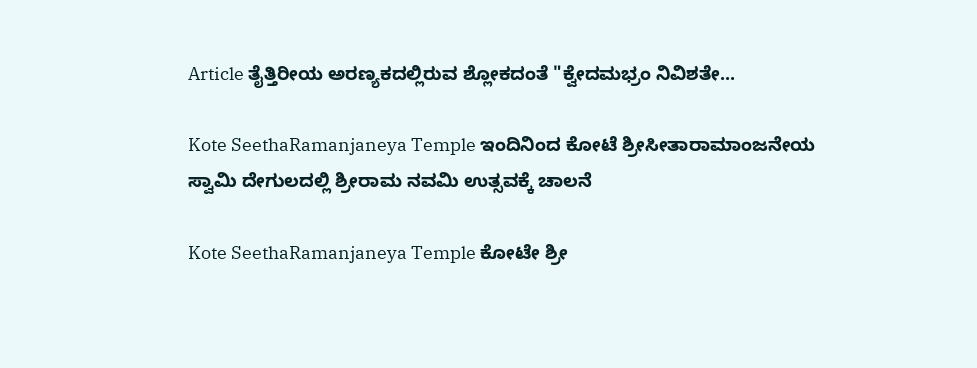Article ತೈತ್ತಿರೀಯ ಅರಣ್ಯಕದಲ್ಲಿರುವ ಶ್ಲೋಕದಂತೆ "ಕ್ವೇದಮಭ್ರಂ ನಿವಿಶತೇ...

Kote SeethaRamanjaneya Temple ಇಂದಿನಿಂದ ಕೋಟೆ ಶ್ರೀಸೀತಾರಾಮಾಂಜನೇಯ ಸ್ವಾಮಿ ದೇಗುಲದಲ್ಲಿ ಶ್ರೀರಾಮ ನವಮಿ ಉತ್ಸವಕ್ಕೆ ಚಾಲನೆ

Kote SeethaRamanjaneya Temple ಕೋಟೇ ಶ್ರೀ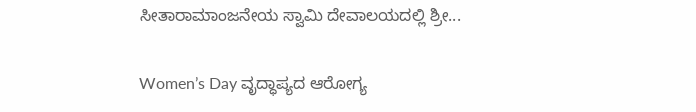ಸೀತಾರಾಮಾಂಜನೇಯ ಸ್ವಾಮಿ ದೇವಾಲಯದಲ್ಲಿ ಶ್ರೀ...

Women’s Day ವೃದ್ಧಾಪ್ಯದ ಆರೋಗ್ಯ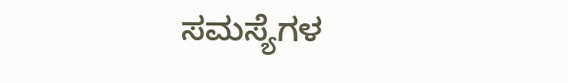ಸಮಸ್ಯೆಗಳ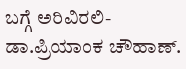ಬಗ್ಗೆ ಅರಿವಿರಲಿ- ಡಾ.ಪ್ರಿಯಾಂಕ ಚೌಹಾಣ್.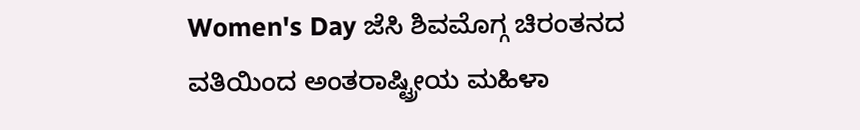Women's Day ಜೆಸಿ ಶಿವಮೊಗ್ಗ ಚಿರಂತನದ ವತಿಯಿಂದ ಅಂತರಾಷ್ಟ್ರೀಯ ಮಹಿಳಾ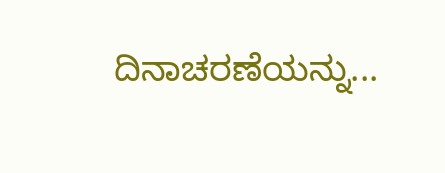ದಿನಾಚರಣೆಯನ್ನು...